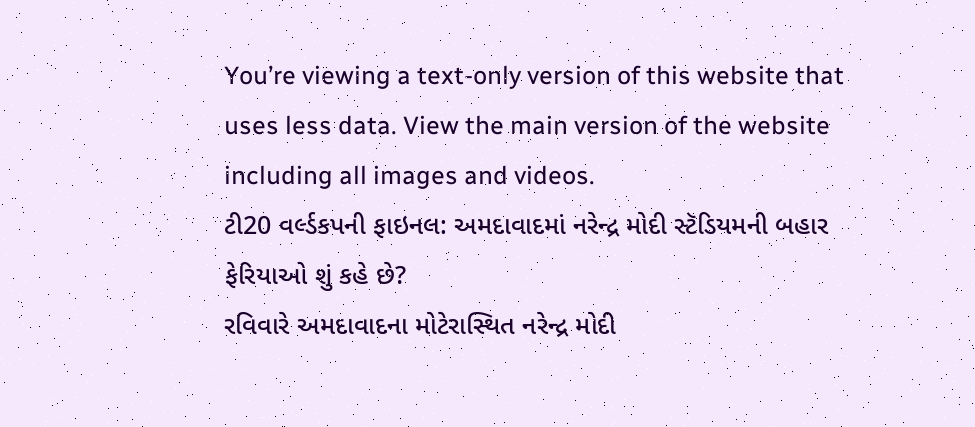You’re viewing a text-only version of this website that uses less data. View the main version of the website including all images and videos.
ટી20 વર્લ્ડકપની ફાઇનલ: અમદાવાદમાં નરેન્દ્ર મોદી સ્ટૅડિયમની બહાર ફેરિયાઓ શું કહે છે?
રવિવારે અમદાવાદના મોટેરાસ્થિત નરેન્દ્ર મોદી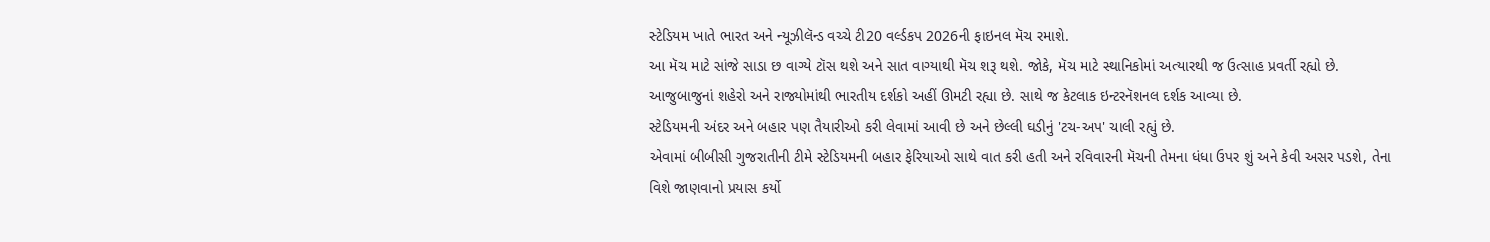સ્ટેડિયમ ખાતે ભારત અને ન્યૂઝીલૅન્ડ વચ્ચે ટી20 વર્લ્ડકપ 2026ની ફાઇનલ મૅચ રમાશે.
આ મૅચ માટે સાંજે સાડા છ વાગ્યે ટૉસ થશે અને સાત વાગ્યાથી મૅચ શરૂ થશે. જોકે, મૅચ માટે સ્થાનિકોમાં અત્યારથી જ ઉત્સાહ પ્રવર્તી રહ્યો છે.
આજુબાજુનાં શહેરો અને રાજ્યોમાંથી ભારતીય દર્શકો અહીં ઊમટી રહ્યા છે. સાથે જ કેટલાક ઇન્ટરનૅશનલ દર્શક આવ્યા છે.
સ્ટેડિયમની અંદર અને બહાર પણ તૈયારીઓ કરી લેવામાં આવી છે અને છેલ્લી ઘડીનું 'ટચ-અપ' ચાલી રહ્યું છે.
એવામાં બીબીસી ગુજરાતીની ટીમે સ્ટેડિયમની બહાર ફેરિયાઓ સાથે વાત કરી હતી અને રવિવારની મૅચની તેમના ધંધા ઉપર શું અને કેવી અસર પડશે, તેના વિશે જાણવાનો પ્રયાસ કર્યો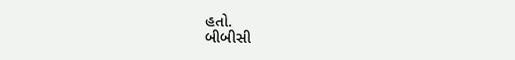હતો.
બીબીસી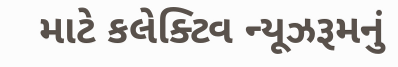માટે કલેક્ટિવ ન્યૂઝરૂમનું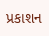પ્રકાશન